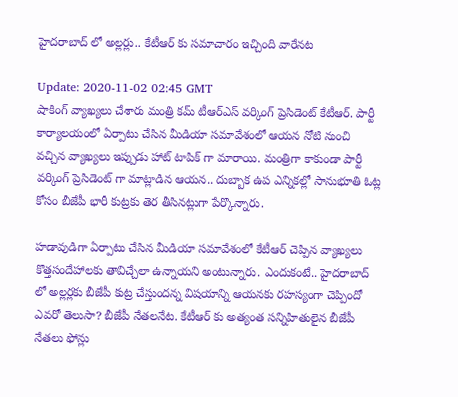హైదరాబాద్ లో అల్లర్లు.. కేటీఆర్ కు సమాచారం ఇచ్చింది వారేనట

Update: 2020-11-02 02:45 GMT
షాకింగ్ వ్యాఖ్యలు చేశారు మంత్రి కమ్ టీఆర్ఎస్ వర్కింగ్ ప్రెసిడెంట్ కేటీఆర్. పార్టీ కార్యాలయంలో ఏర్పాటు చేసిన మీడియా సమావేశంలో ఆయన నోటి నుంచి వచ్చిన వ్యాఖ్యలు ఇప్పుడు హాట్ టాపిక్ గా మారాయి. మంత్రిగా కాకుండా పార్టీ వర్కింగ్ ప్రెసిడెంట్ గా మాట్లాడిన ఆయన.. దుబ్బాక ఉప ఎన్నికల్లో సానుభూతి ఓట్ల కోసం బీజేపీ భారీ కుట్రకు తెర తీసినట్లుగా పేర్కొన్నారు.

హడావుడిగా ఏర్పాటు చేసిన మీడియా సమావేశంలో కేటీఆర్ చెప్పిన వ్యాఖ్యలు కొత్తసందేహాలకు తావిచ్చేలా ఉన్నాయని అంటున్నారు. ఎందుకంటే.. హైదరాబాద్ లో అల్లర్లకు బీజేపీ కుట్ర చేస్తుందన్న విషయాన్ని ఆయనకు రహస్యంగా చెప్పిందో ఎవరో తెలుసా? బీజేపీ నేతలనేట. కేటీఆర్ కు అత్యంత సన్నిహితులైన బీజేపీ నేతలు ఫోన్లు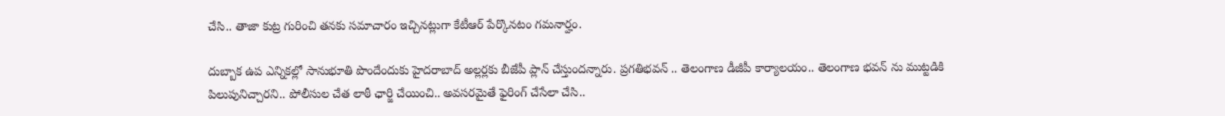చేసి.. తాజా కుట్ర గురించి తనకు సమాచారం ఇచ్చినట్లుగా కేటీఆర్ పేర్కొనటం గమనార్హం.

దుబ్బాక ఉప ఎన్నికల్లో సానుభూతి పొందేందుకు హైదరాబాద్ అల్లర్లకు బీజేపీ ప్లాన్ చేస్తుందన్నారు. ప్రగతిభవన్ .. తెలంగాణ డీజీపీ కార్యాలయం.. తెలంగాణ భవన్ ను ముట్టడికి పిలుపునిచ్చారని.. పోలీసుల చేత లాఠీ ఛార్జి చేయించి.. అవసరమైతే ఫైరింగ్ చేసేలా చేసి..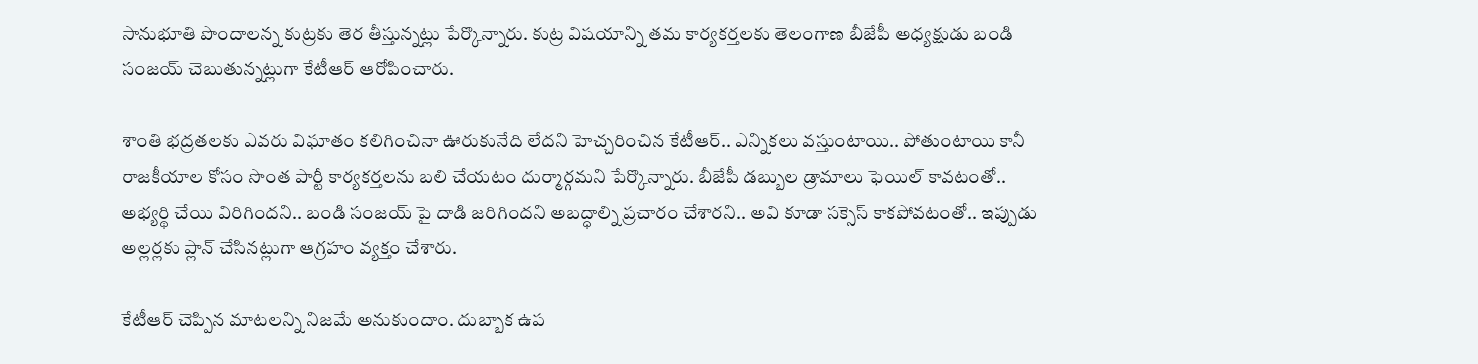సానుభూతి పొందాలన్న కుట్రకు తెర తీస్తున్నట్లు పేర్కొన్నారు. కుట్ర విషయాన్ని తమ కార్యకర్తలకు తెలంగాణ బీజేపీ అధ్యక్షుడు బండి సంజయ్ చెబుతున్నట్లుగా కేటీఆర్ ఆరోపించారు.

శాంతి భద్రతలకు ఎవరు విఘాతం కలిగించినా ఊరుకునేది లేదని హెచ్చరించిన కేటీఆర్.. ఎన్నికలు వస్తుంటాయి.. పోతుంటాయి కానీ రాజకీయాల కోసం సొంత పార్టీ కార్యకర్తలను బలి చేయటం దుర్మార్గమని పేర్కొన్నారు. బీజేపీ డబ్బుల డ్రామాలు ఫెయిల్ కావటంతో.. అభ్యర్థి చేయి విరిగిందని.. బండి సంజయ్ పై దాడి జరిగిందని అబద్ధాల్ని ప్రచారం చేశారని.. అవి కూడా సక్సెస్ కాకపోవటంతో.. ఇప్పుడు అల్లర్లకు ప్లాన్ చేసినట్లుగా ఆగ్రహం వ్యక్తం చేశారు.

కేటీఆర్ చెప్పిన మాటలన్ని నిజమే అనుకుందాం. దుబ్బాక ఉప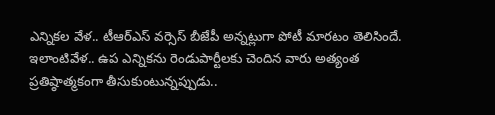ఎన్నికల వేళ.. టీఆర్ఎస్ వర్సెస్ బీజేపీ అన్నట్లుగా పోటీ మారటం తెలిసిందే. ఇలాంటివేళ.. ఉప ఎన్నికను రెండుపార్టీలకు చెందిన వారు అత్యంత ప్రతిష్ఠాత్మకంగా తీసుకుంటున్నప్పుడు..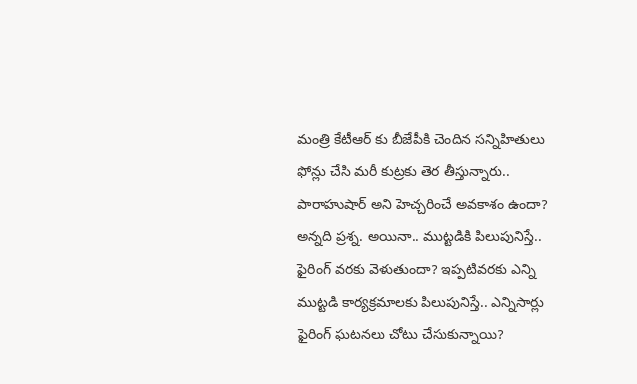మంత్రి కేటీఆర్ కు బీజేపీకి చెందిన సన్నిహితులు ఫోన్లు చేసి మరీ కుట్రకు తెర తీస్తున్నారు.. పారాహుషార్ అని హెచ్చరించే అవకాశం ఉందా? అన్నది ప్రశ్న. అయినా.. ముట్టడికి పిలుపునిస్తే.. ఫైరింగ్ వరకు వెళుతుందా? ఇప్పటివరకు ఎన్ని ముట్టడి కార్యక్రమాలకు పిలుపునిస్తే.. ఎన్నిసార్లు ఫైరింగ్ ఘటనలు చోటు చేసుకున్నాయి?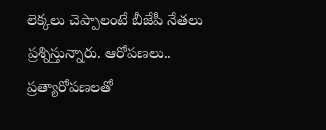లెక్కలు చెప్పాలంటే బీజేపీ నేతలు ప్రశ్నిస్తున్నారు. ఆరోపణలు.. ప్రత్యారోపణలతో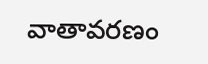వాతావరణం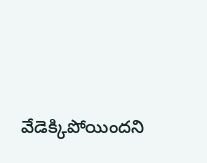వేడెక్కిపోయిందని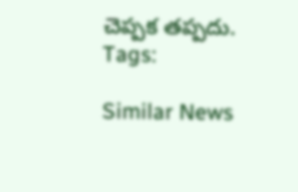చెప్పక తప్పదు.
Tags:

Similar News